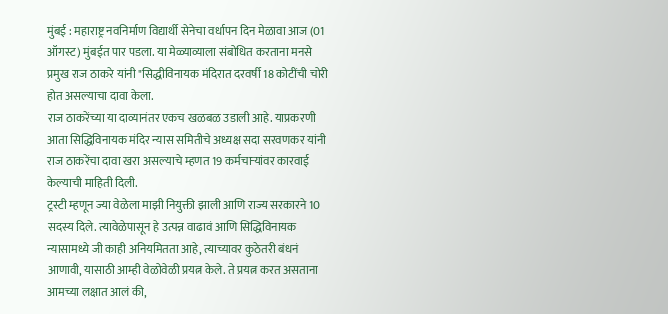मुंबई : महाराष्ट्र नवनिर्माण विद्यार्थी सेनेचा वर्धापन दिन मेळावा आज (01 ऑगस्ट) मुंबईत पार पडला. या मेळ्याव्याला संबोधित करताना मनसे प्रमुख राज ठाकरे यांनी "सिद्धीविनायक मंदिरात दरवर्षी 18 कोटींची चोरी होत असल्याचा दावा केला.
राज ठाकरेंच्या या दाव्यानंतर एकच खळबळ उडाली आहे. याप्रकरणी आता सिद्धिविनायक मंदिर न्यास समितीचे अध्यक्ष सदा सरवणकर यांनी राज ठाकरेंचा दावा खरा असल्याचे म्हणत 19 कर्मचाऱ्यांवर कारवाई केल्याची माहिती दिली.
ट्रस्टी म्हणून ज्या वेळेला माझी नियुक्ती झाली आणि राज्य सरकारने 10 सदस्य दिले. त्यावेळेपासून हे उत्पन्न वाढावं आणि सिद्धिविनायक न्यासामध्ये जी काही अनियमितता आहे, त्याच्यावर कुठेतरी बंधनं आणावी, यासाठी आम्ही वेळोवेळी प्रयत्न केले. ते प्रयत्न करत असताना आमच्या लक्षात आलं की,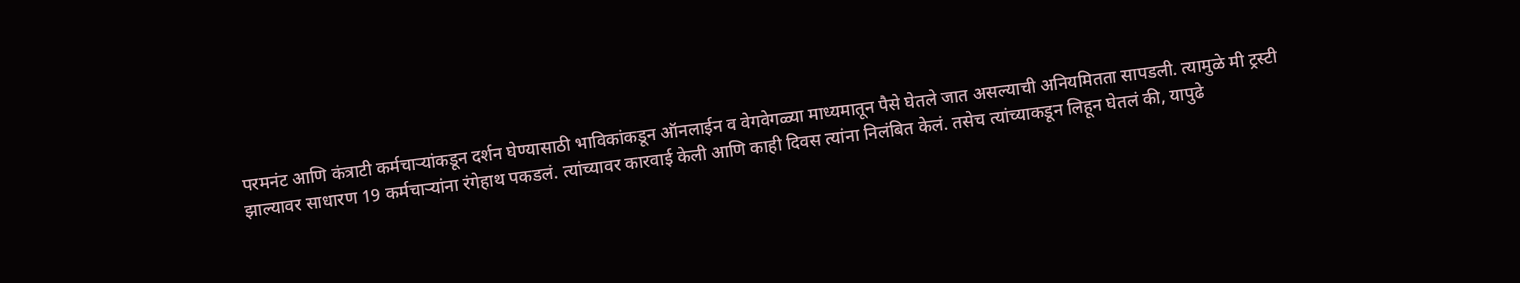परमनंट आणि कंत्राटी कर्मचाऱ्यांकडून दर्शन घेण्यासाठी भाविकांकडून ऑनलाईन व वेगवेगळ्या माध्यमातून पैसे घेतले जात असल्याची अनियमितता सापडली. त्यामुळे मी ट्रस्टी झाल्यावर साधारण 19 कर्मचाऱ्यांना रंगेहाथ पकडलं. त्यांच्यावर कारवाई केली आणि काही दिवस त्यांना निलंबित केलं. तसेच त्यांच्याकडून लिहून घेतलं की, यापुढे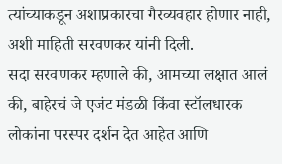त्यांच्याकडून अशाप्रकारचा गैरव्यवहार होणार नाही, अशी माहिती सरवणकर यांनी दिली.
सदा सरवणकर म्हणाले की, आमच्या लक्षात आलं की, बाहेरचं जे एजंट मंडळी किंवा स्टॉलधारक लोकांना परस्पर दर्शन देत आहेत आणि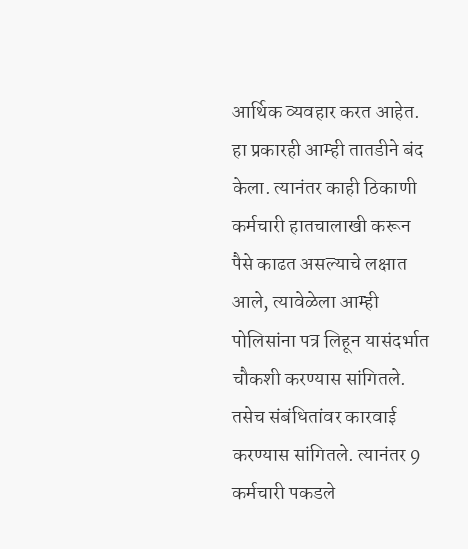आर्थिक व्यवहार करत आहेत. हा प्रकारही आम्ही तातडीने बंद केला. त्यानंतर काही ठिकाणी कर्मचारी हातचालाखी करून पैसे काढत असल्याचे लक्षात आले, त्यावेळेला आम्ही पोलिसांना पत्र लिहून यासंदर्भात चौकशी करण्यास सांगितले. तसेच संबंधितांवर कारवाई करण्यास सांगितले. त्यानंतर 9 कर्मचारी पकडले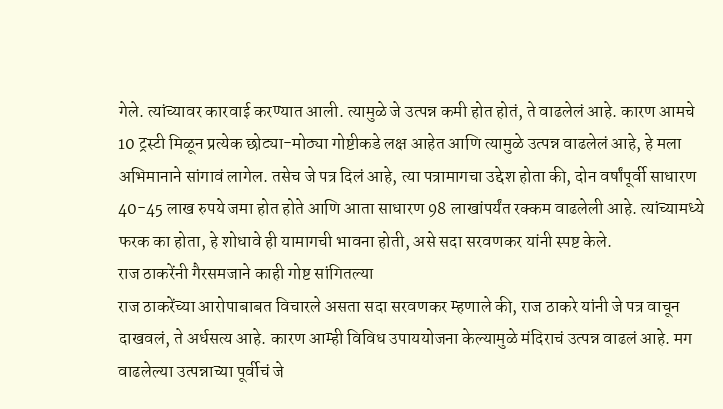गेले. त्यांच्यावर कारवाई करण्यात आली. त्यामुळे जे उत्पन्न कमी होत होतं, ते वाढलेलं आहे. कारण आमचे 10 ट्रस्टी मिळून प्रत्येक छोट्या-मोठ्या गोष्टीकडे लक्ष आहेत आणि त्यामुळे उत्पन्न वाढलेलं आहे, हे मला अभिमानाने सांगावं लागेल. तसेच जे पत्र दिलं आहे, त्या पत्रामागचा उद्देश होता की, दोन वर्षांपूर्वी साधारण 40-45 लाख रुपये जमा होत होते आणि आता साधारण 98 लाखांपर्यंत रक्कम वाढलेली आहे. त्यांच्यामध्ये फरक का होता, हे शोधावे ही यामागची भावना होती, असे सदा सरवणकर यांनी स्पष्ट केले.
राज ठाकरेंनी गैरसमजाने काही गोष्ट सांगितल्या
राज ठाकरेंच्या आरोपाबाबत विचारले असता सदा सरवणकर म्हणाले की, राज ठाकरे यांनी जे पत्र वाचून दाखवलं, ते अर्धसत्य आहे. कारण आम्ही विविध उपाययोजना केल्यामुळे मंदिराचं उत्पन्न वाढलं आहे. मग वाढलेल्या उत्पन्नाच्या पूर्वीचं जे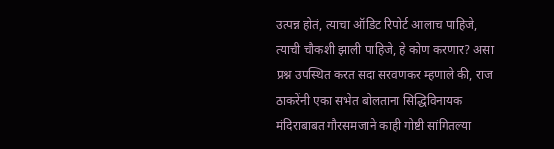उत्पन्न होतं, त्याचा ऑडिट रिपोर्ट आलाच पाहिजे, त्याची चौकशी झाली पाहिजे, हे कोण करणार? असा प्रश्न उपस्थित करत सदा सरवणकर म्हणाले की, राज ठाकरेंनी एका सभेत बोलताना सिद्धिविनायक मंदिराबाबत गौरसमजाने काही गोष्टी सांगितल्या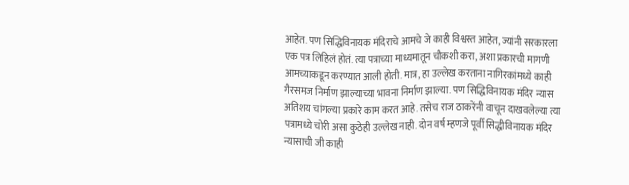आहेत. पण सिद्धिविनायक मंदिराचे आमचे जे काही विश्वस्त आहेत, ज्यांनी सरकारला एक पत्र लिहिलं होतं. त्या पत्राच्या माध्यमातून चौकशी करा, अशा प्रकारची मागणी आमच्याकडून करण्यात आली होती. मात्र, हा उल्लेख करताना नागिरकांमध्ये काही गैरसमज निर्माण झाल्याच्या भावना निर्माण झाल्या. पण सिद्धिविनायक मंदिर न्यास अतिशय चांगल्या प्रकारे काम करत आहे. तसेच राज ठाकरेंनी वाचून दाखवलेल्या त्या पत्रामध्ये चोरी असा कुठेही उल्लेख नाही. दोन वर्ष म्हणजे पूर्वी सिद्धीविनायक मंदिर न्यासाची जी काही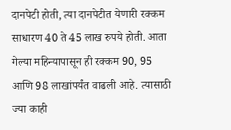दानपेटी होती, त्या दानपेटीत येणारी रक्कम साधारण 40 ते 45 लाख रुपये होती. आता गेल्या महिन्यापासून ही रक्कम 90, 95 आणि 98 लाखांपर्यंत वाढली आहे. त्यासाठी ज्या काही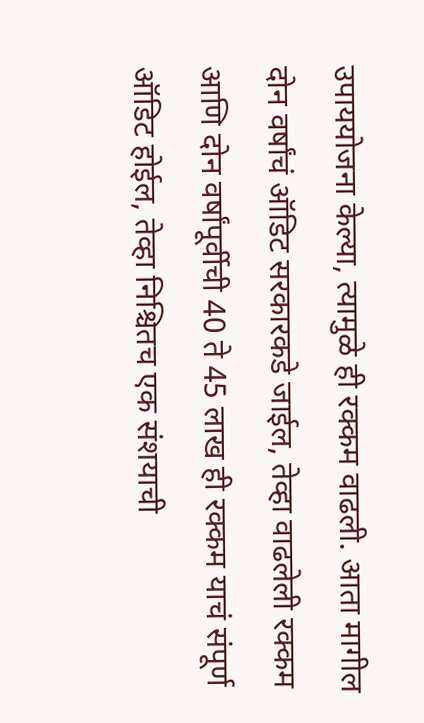उपाययोजना केल्या, त्यामुळे ही रक्कम वाढली. आता मागील दोन वर्षांचं ऑडिट सरकारकडे जाईल, तेव्हा वाढलेली रक्कम आणि दोन वर्षांपूर्वीची 40 ते 45 लाख ही रक्कम याचं संपूर्ण ऑडिट होईल, तेव्हा निश्चितच एक संशयाची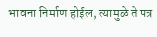भावना निर्माण होईल, त्यामुळे ते पत्र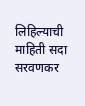लिहिल्याची माहिती सदा सरवणकर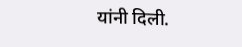यांनी दिली.